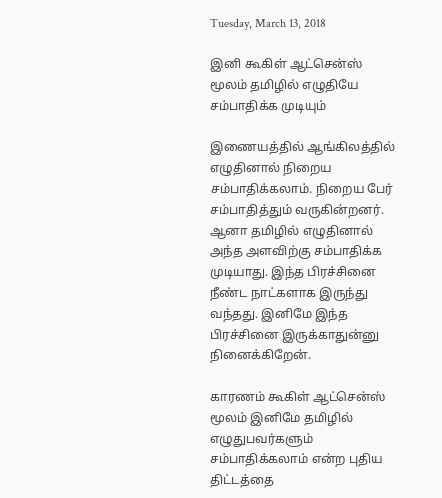Tuesday, March 13, 2018

இனி கூகிள் ஆட்சென்ஸ் மூலம் தமிழில் எழுதியே சம்பாதிக்க முடியும்

இணையத்தில் ஆங்கிலத்தில் எழுதினால் நிறைய சம்பாதிக்கலாம். நிறைய பேர் சம்பாதித்தும் வருகின்றனர். ஆனா தமிழில் எழுதினால் அந்த அளவிற்கு சம்பாதிக்க முடியாது. இந்த பிரச்சினை நீண்ட நாட்களாக இருந்து வந்தது. இனிமே இந்த பிரச்சினை இருக்காதுன்னு நினைக்கிறேன்.

காரணம் கூகிள் ஆட்சென்ஸ் மூலம் இனிமே தமிழில் எழுதுபவர்களும் சம்பாதிக்கலாம் என்ற புதிய திட்டத்தை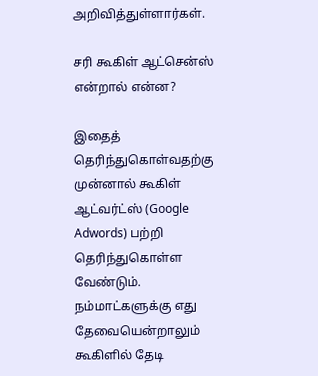அறிவித்துள்ளார்கள்.

சரி கூகிள் ஆட்சென்ஸ் என்றால் என்ன?

இதைத் தெரிந்துகொள்வதற்கு முன்னால் கூகிள் ஆட்வர்ட்ஸ் (Google Adwords) பற்றி தெரிந்துகொள்ள வேண்டும். நம்மாட்களுக்கு எது தேவையென்றாலும் கூகிளில் தேடி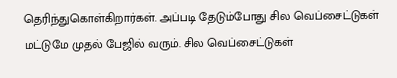தெரிந்துகொள்கிறார்கள். அப்படி தேடும்போது சில வெப்சைட்டுகள் மட்டுமே முதல் பேஜில் வரும். சில வெப்சைட்டுகள்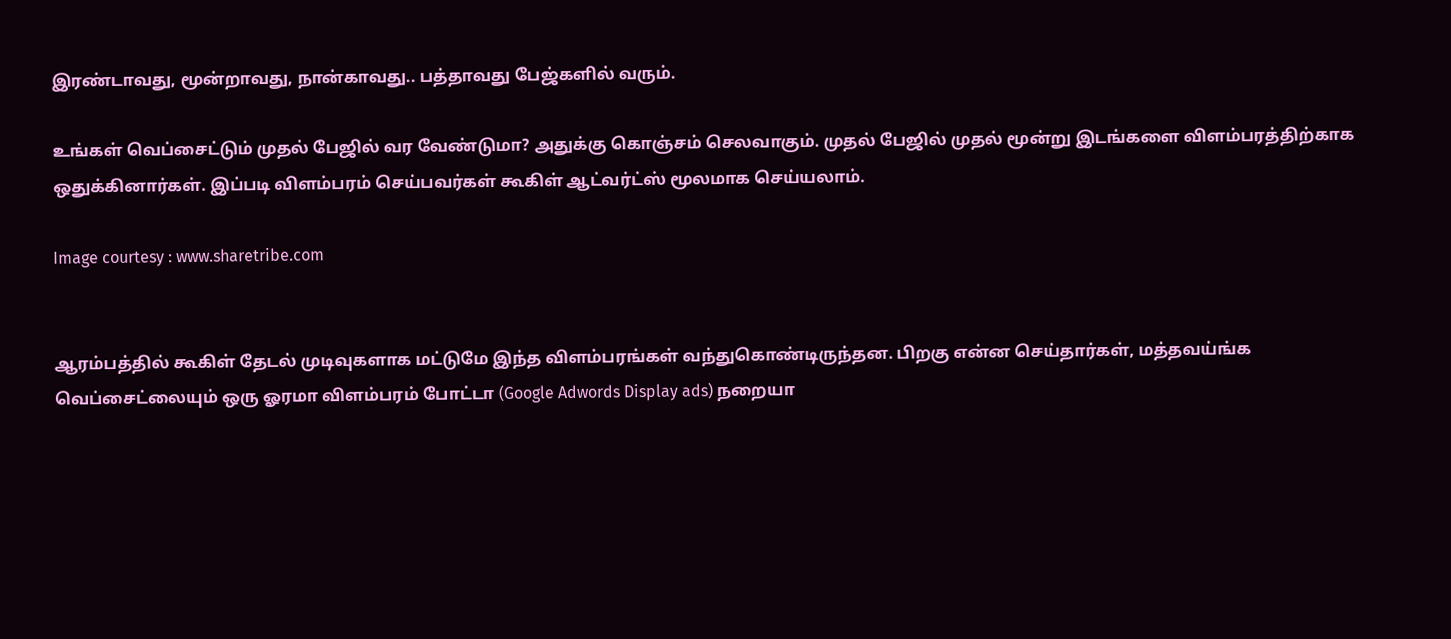இரண்டாவது, மூன்றாவது, நான்காவது.. பத்தாவது பேஜ்களில் வரும்.

உங்கள் வெப்சைட்டும் முதல் பேஜில் வர வேண்டுமா? அதுக்கு கொஞ்சம் செலவாகும். முதல் பேஜில் முதல் மூன்று இடங்களை விளம்பரத்திற்காக ஒதுக்கினார்கள். இப்படி விளம்பரம் செய்பவர்கள் கூகிள் ஆட்வர்ட்ஸ் மூலமாக செய்யலாம்.

Image courtesy : www.sharetribe.com


ஆரம்பத்தில் கூகிள் தேடல் முடிவுகளாக மட்டுமே இந்த விளம்பரங்கள் வந்துகொண்டிருந்தன. பிறகு என்ன செய்தார்கள், மத்தவய்ங்க வெப்சைட்லையும் ஒரு ஓரமா விளம்பரம் போட்டா (Google Adwords Display ads) நறையா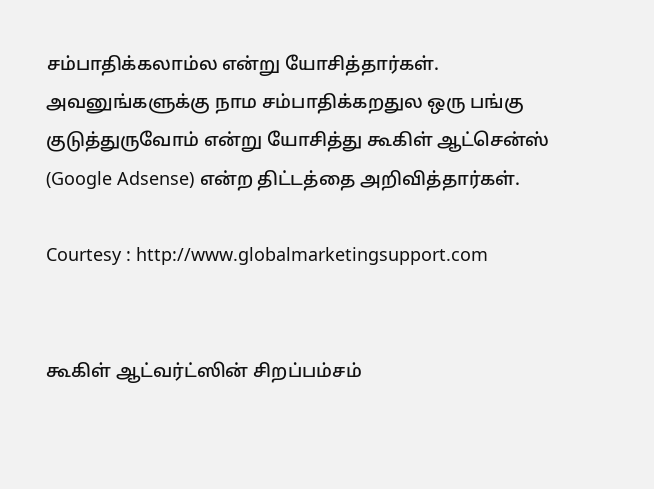சம்பாதிக்கலாம்ல என்று யோசித்தார்கள். அவனுங்களுக்கு நாம சம்பாதிக்கறதுல ஒரு பங்கு குடுத்துருவோம் என்று யோசித்து கூகிள் ஆட்சென்ஸ் (Google Adsense) என்ற திட்டத்தை அறிவித்தார்கள்.

Courtesy : http://www.globalmarketingsupport.com


கூகிள் ஆட்வர்ட்ஸின் சிறப்பம்சம்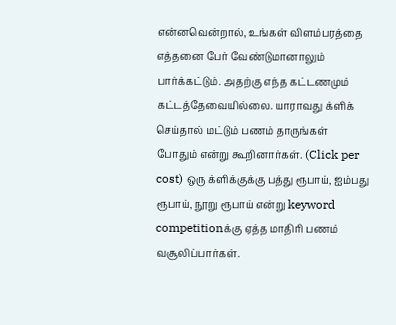என்னவென்றால், உங்கள் விளம்பரத்தை எத்தனை பேர் வேண்டுமானாலும் பார்க்கட்டும். அதற்கு எந்த கட்டணமும் கட்டத்தேவையில்லை. யாராவது க்ளிக் செய்தால் மட்டும் பணம் தாருங்கள் போதும் என்று கூறினார்கள். (Click per cost) ஒரு க்ளிக்குக்கு பத்து ரூபாய், ஐம்பது ரூபாய், நூறு ரூபாய் என்று keyword competitionக்கு ஏத்த மாதிரி பணம் வசூலிப்பார்கள்.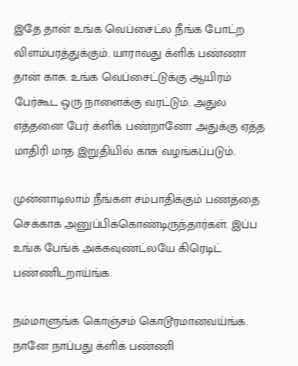இதே தான் உங்க வெப்சைட்ல நீங்க போட்ற விளம்பரத்துக்கும். யாராவது க்ளிக் பண்ணா தான் காசு. உங்க வெப்சைட்டுக்கு ஆயிரம் பேர்கூட ஒரு நாளைக்கு வரட்டும். அதுல எத்தனை பேர் க்ளிக் பண்றானோ அதுக்கு ஏத்த மாதிரி மாத இறுதியில் காசு வழங்கப்படும்.

முன்னாடிலாம் நீங்கள் சம்பாதிக்கும் பணத்தை செக்காக அனுப்பிக்கொண்டிருந்தார்கள். இப்ப உங்க பேங்க் அக்கவுண்ட்லயே கிரெடிட் பண்ணிடறாய்ங்க.

நம்மாளுங்க கொஞ்சம் கொடூரமானவய்ங்க. நானே நாப்பது க்ளிக் பண்ணி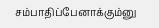சம்பாதிப்பேனாக்கும்னு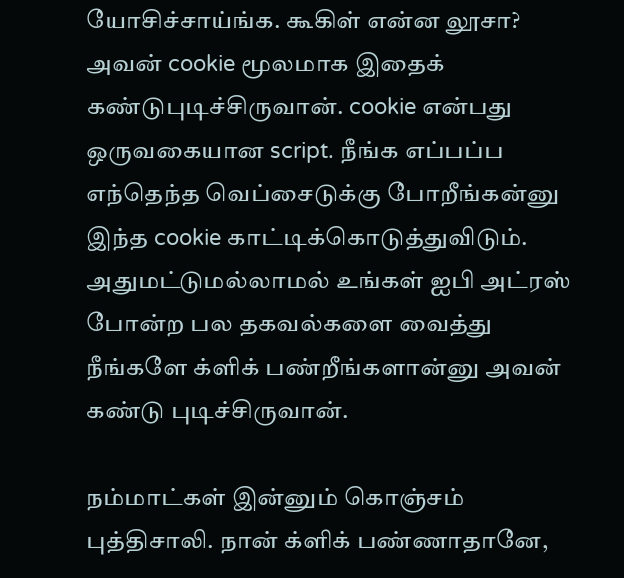யோசிச்சாய்ங்க. கூகிள் என்ன லூசா? அவன் cookie மூலமாக இதைக் கண்டுபுடிச்சிருவான். cookie என்பது ஒருவகையான script. நீங்க எப்பப்ப எந்தெந்த வெப்சைடுக்கு போறீங்கன்னு இந்த cookie காட்டிக்கொடுத்துவிடும். அதுமட்டுமல்லாமல் உங்கள் ஐபி அட்ரஸ் போன்ற பல தகவல்களை வைத்து நீங்களே க்ளிக் பண்றீங்களான்னு அவன் கண்டு புடிச்சிருவான்.

நம்மாட்கள் இன்னும் கொஞ்சம் புத்திசாலி. நான் க்ளிக் பண்ணாதானே,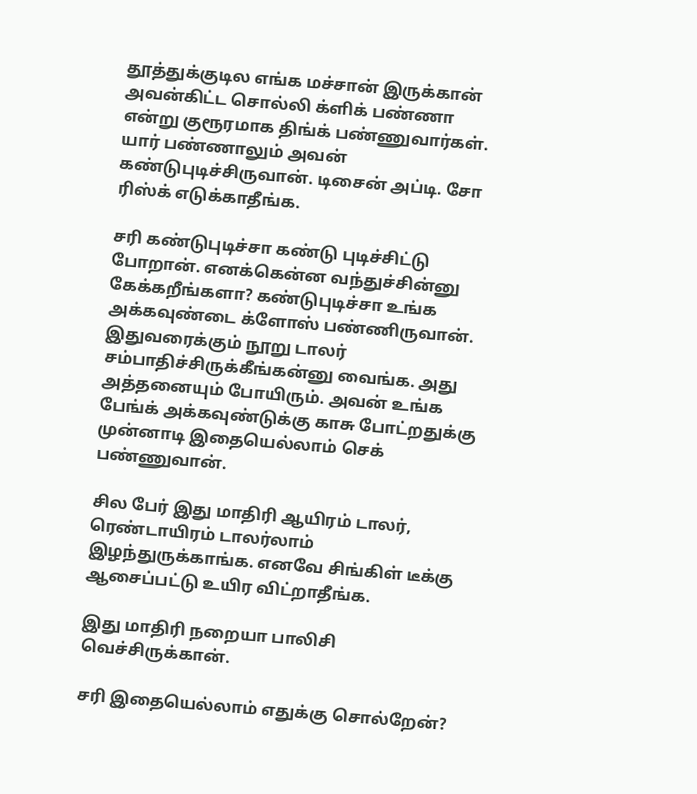தூத்துக்குடில எங்க மச்சான் இருக்கான் அவன்கிட்ட சொல்லி க்ளிக் பண்ணா என்று குரூரமாக திங்க் பண்ணுவார்கள். யார் பண்ணாலும் அவன் கண்டுபுடிச்சிருவான். டிசைன் அப்டி. சோ ரிஸ்க் எடுக்காதீங்க.

சரி கண்டுபுடிச்சா கண்டு புடிச்சிட்டு போறான். எனக்கென்ன வந்துச்சின்னு கேக்கறீங்களா? கண்டுபுடிச்சா உங்க அக்கவுண்டை க்ளோஸ் பண்ணிருவான். இதுவரைக்கும் நூறு டாலர் சம்பாதிச்சிருக்கீங்கன்னு வைங்க. அது அத்தனையும் போயிரும். அவன் உங்க பேங்க் அக்கவுண்டுக்கு காசு போட்றதுக்கு முன்னாடி இதையெல்லாம் செக் பண்ணுவான்.

சில பேர் இது மாதிரி ஆயிரம் டாலர், ரெண்டாயிரம் டாலர்லாம் இழந்துருக்காங்க. எனவே சிங்கிள் டீக்கு ஆசைப்பட்டு உயிர விட்றாதீங்க.

இது மாதிரி நறையா பாலிசி வெச்சிருக்கான்.

சரி இதையெல்லாம் எதுக்கு சொல்றேன்?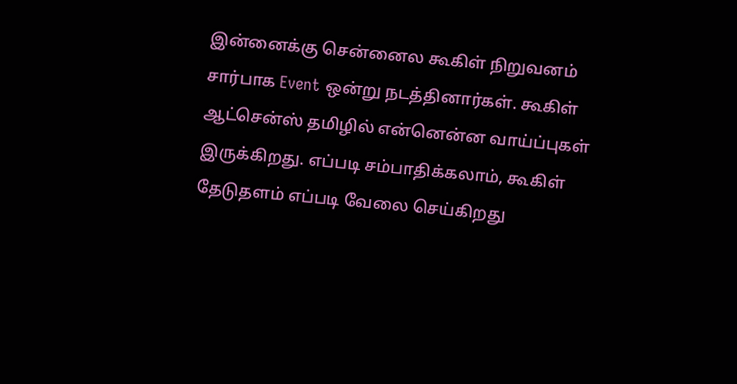இன்னைக்கு சென்னைல கூகிள் நிறுவனம் சார்பாக Event ஒன்று நடத்தினார்கள். கூகிள் ஆட்சென்ஸ் தமிழில் என்னென்ன வாய்ப்புகள் இருக்கிறது. எப்படி சம்பாதிக்கலாம், கூகிள் தேடுதளம் எப்படி வேலை செய்கிறது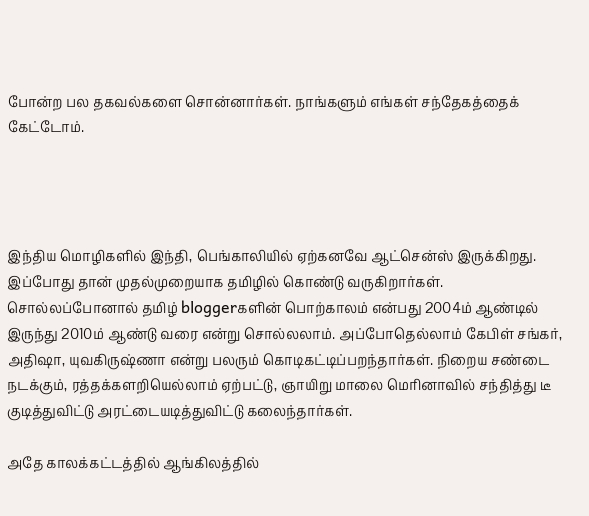போன்ற பல தகவல்களை சொன்னார்கள். நாங்களும் எங்கள் சந்தேகத்தைக் கேட்டோம்.




இந்திய மொழிகளில் இந்தி, பெங்காலியில் ஏற்கனவே ஆட்சென்ஸ் இருக்கிறது. இப்போது தான் முதல்முறையாக தமிழில் கொண்டு வருகிறார்கள். சொல்லப்போனால் தமிழ் bloggerகளின் பொற்காலம் என்பது 2004ம் ஆண்டில் இருந்து 2010ம் ஆண்டு வரை என்று சொல்லலாம். அப்போதெல்லாம் கேபிள் சங்கர், அதிஷா, யுவகிருஷ்ணா என்று பலரும் கொடிகட்டிப்பறந்தார்கள். நிறைய சண்டை நடக்கும், ரத்தக்களறியெல்லாம் ஏற்பட்டு, ஞாயிறு மாலை மெரினாவில் சந்தித்து டீ குடித்துவிட்டு அரட்டையடித்துவிட்டு கலைந்தார்கள்.

அதே காலக்கட்டத்தில் ஆங்கிலத்தில்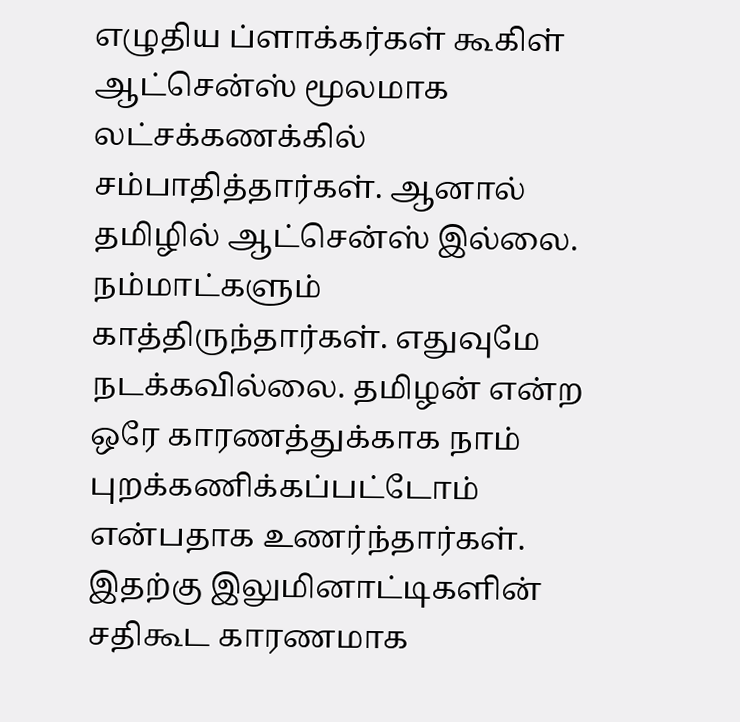எழுதிய ப்ளாக்கர்கள் கூகிள் ஆட்சென்ஸ் மூலமாக லட்சக்கணக்கில் சம்பாதித்தார்கள். ஆனால் தமிழில் ஆட்சென்ஸ் இல்லை. நம்மாட்களும் காத்திருந்தார்கள். எதுவுமே நடக்கவில்லை. தமிழன் என்ற ஒரே காரணத்துக்காக நாம் புறக்கணிக்கப்பட்டோம் என்பதாக உணர்ந்தார்கள். இதற்கு இலுமினாட்டிகளின் சதிகூட காரணமாக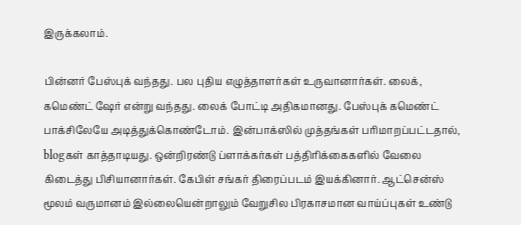இருக்கலாம்.

பின்னர் பேஸ்புக் வந்தது. பல புதிய எழுத்தாளர்கள் உருவானார்கள். லைக், கமெண்ட் ஷேர் என்று வந்தது. லைக் போட்டி அதிகமானது. பேஸ்புக் கமெண்ட் பாக்சிலேயே அடித்துக்கொண்டோம். இன்பாக்ஸில் முத்தங்கள் பரிமாறப்பட்டதால், blogகள் காத்தாடியது. ஒன்றிரண்டு ப்ளாக்கர்கள் பத்திரிக்கைகளில் வேலை கிடைத்து பிசியானார்கள். கேபிள் சங்கர் திரைப்படம் இயக்கினார். ஆட்சென்ஸ் மூலம் வருமானம் இல்லையென்றாலும் வேறுசில பிரகாசமான வாய்ப்புகள் உண்டு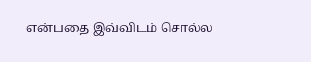என்பதை இவ்விடம் சொல்ல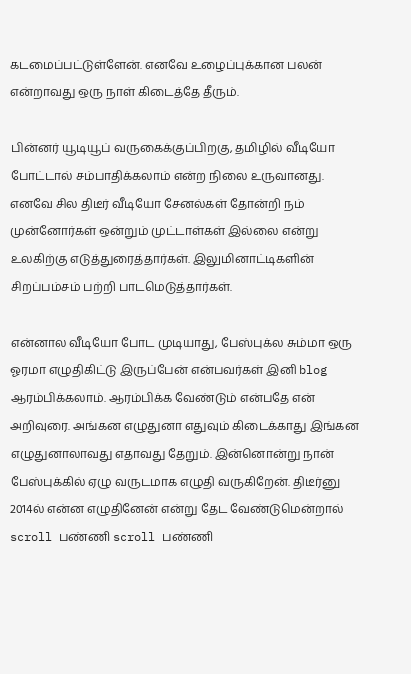கடமைப்பட்டுள்ளேன். எனவே உழைப்புக்கான பலன் என்றாவது ஒரு நாள் கிடைத்தே தீரும்.

பின்னர் யூடியூப் வருகைக்குப்பிறகு, தமிழில் வீடியோ போட்டால் சம்பாதிக்கலாம் என்ற நிலை உருவானது. எனவே சில திடீர் வீடியோ சேனல்கள் தோன்றி நம் முன்னோர்கள் ஒன்றும் முட்டாள்கள் இல்லை என்று உலகிற்கு எடுத்துரைத்தார்கள். இலுமினாட்டிகளின் சிறப்பம்சம் பற்றி பாடமெடுத்தார்கள்.

என்னால வீடியோ போட முடியாது, பேஸ்புக்ல சும்மா ஒரு ஓரமா எழுதிகிட்டு இருப்பேன் என்பவர்கள் இனி blog ஆரம்பிக்கலாம். ஆரம்பிக்க வேண்டும் என்பதே என் அறிவுரை. அங்கன எழுதுனா எதுவும் கிடைக்காது இங்கன எழுதுனாலாவது எதாவது தேறும். இன்னொன்று நான் பேஸ்புக்கில் ஏழு வருடமாக எழுதி வருகிறேன். திடீர்னு 2014ல் என்ன எழுதினேன் என்று தேட வேண்டுமென்றால் scroll பண்ணி scroll பண்ணி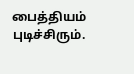பைத்தியம் புடிச்சிரும்.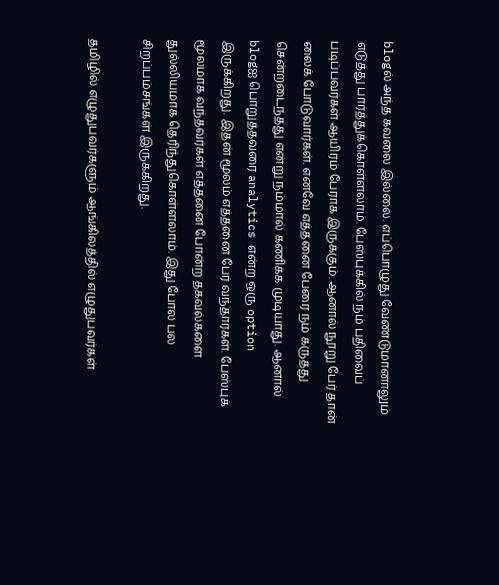blogல் அந்த கவலை இல்லை. எப்பொழுது வேண்டுமானாலும் எடுத்து பார்த்துக்கொள்ளலாம். பேஸ்புக்கில் நம் பதிவைப் படிப்பவர்கள் ஆயிரம் பேராக இருக்கும். ஆனால் நூறு பேர் தான் லைக் போடுவார்கள். எனவே எத்தனை பேரை நம் கருத்து சென்றடைந்தது என்று நம்மால் கணிக்க முடியாது. ஆனால் blogஐ பொறுத்தவரை analytics என்ற ஒரு option இருக்கிறது. இதன் மூலம் எத்தனை பேர் வந்தார்கள். பேஸ்புக் மூலமாக வந்தவர்கள் எத்தனை போன்ற தகவல்களை துல்லியமாக தெரிந்துகொள்ளலாம். இது போல பல சிறப்பம்சங்கள் இருக்கிறது.

தமிழில் எழுதுபவர்களும் ஆங்கிலத்தில் எழுதுபவர்கள்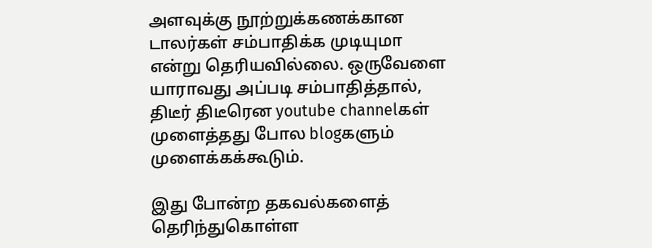அளவுக்கு நூற்றுக்கணக்கான டாலர்கள் சம்பாதிக்க முடியுமா என்று தெரியவில்லை. ஒருவேளை யாராவது அப்படி சம்பாதித்தால், திடீர் திடீரென youtube channelகள் முளைத்தது போல blogகளும் முளைக்கக்கூடும்.

இது போன்ற தகவல்களைத் தெரிந்துகொள்ள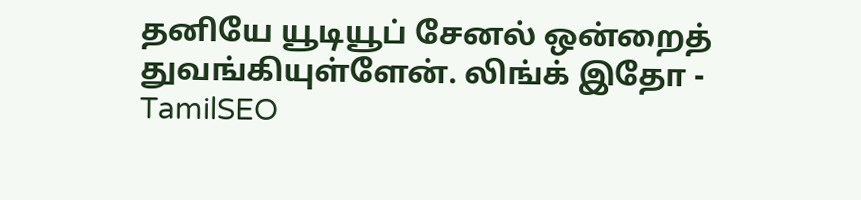தனியே யூடியூப் சேனல் ஒன்றைத் துவங்கியுள்ளேன். லிங்க் இதோ - TamilSEO